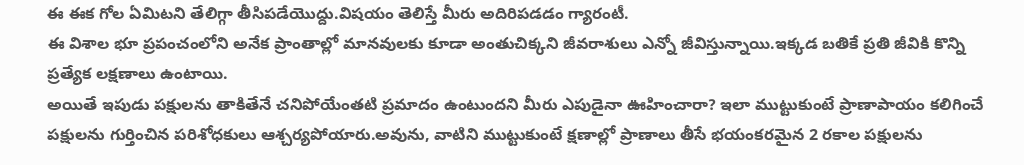ఈ ఈక గోల ఏమిటని తేలిగ్గా తీసిపడేయొద్దు.విషయం తెలిస్తే మీరు అదిరిపడడం గ్యారంటీ.
ఈ విశాల భూ ప్రపంచంలోని అనేక ప్రాంతాల్లో మానవులకు కూడా అంతుచిక్కని జీవరాశులు ఎన్నో జీవిస్తున్నాయి.ఇక్కడ బతికే ప్రతి జీవికి కొన్ని ప్రత్యేక లక్షణాలు ఉంటాయి.
అయితే ఇపుడు పక్షులను తాకితేనే చనిపోయేంతటి ప్రమాదం ఉంటుందని మీరు ఎపుడైనా ఊహించారా? ఇలా ముట్టుకుంటే ప్రాణాపాయం కలిగించే పక్షులను గుర్తించిన పరిశోధకులు ఆశ్చర్యపోయారు.అవును, వాటిని ముట్టుకుంటే క్షణాల్లో ప్రాణాలు తీసే భయంకరమైన 2 రకాల పక్షులను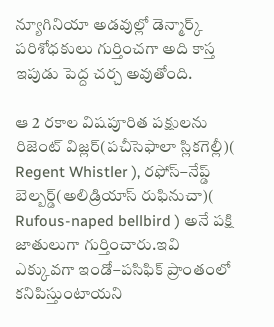న్యూగినియా అడవుల్లో డెన్మార్క్ పరిశోధకులు గుర్తించగా అది కాస్త ఇపుడు పెద్ద చర్చ అవుతోంది.

ఆ 2 రకాల విషపూరిత పక్షులను రిజెంట్ విజ్లర్(పచీసెఫాలా స్లికగెల్లీ)( Regent Whistler ), రఫోస్–నేప్డ్ బెల్బర్డ్(అలిడ్రియాస్ రుఫినుచా)( Rufous-naped bellbird ) అనే పక్షి జాతులుగా గుర్తించారు.ఇవి ఎక్కువగా ఇండో–పసిఫిక్ ప్రాంతంలో కనిపిస్తుంటాయని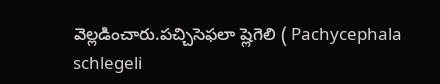వెల్లడించారు.పచ్చిసెఫలా ష్లెగెలి ( Pachycephala schlegeli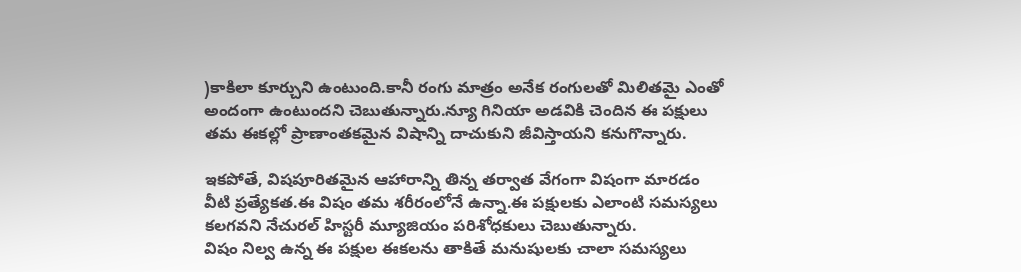)కాకిలా కూర్చుని ఉంటుంది.కానీ రంగు మాత్రం అనేక రంగులతో మిలితమై ఎంతో అందంగా ఉంటుందని చెబుతున్నారు.న్యూ గినియా అడవికి చెందిన ఈ పక్షులు తమ ఈకల్లో ప్రాణాంతకమైన విషాన్ని దాచుకుని జీవిస్తాయని కనుగొన్నారు.

ఇకపోతే, విషపూరితమైన ఆహారాన్ని తిన్న తర్వాత వేగంగా విషంగా మారడం వీటి ప్రత్యేకత.ఈ విషం తమ శరీరంలోనే ఉన్నా.ఈ పక్షులకు ఎలాంటి సమస్యలు కలగవని నేచురల్ హిస్టరీ మ్యూజియం పరిశోధకులు చెబుతున్నారు.
విషం నిల్వ ఉన్న ఈ పక్షుల ఈకలను తాకితే మనుషులకు చాలా సమస్యలు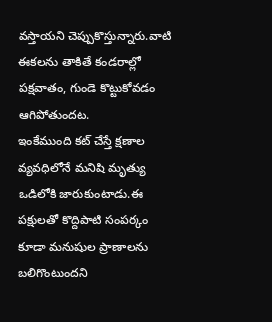వస్తాయని చెప్పుకొస్తున్నారు.వాటి ఈకలను తాకితే కండరాల్లో పక్షవాతం, గుండె కొట్టుకోవడం ఆగిపోతుందట.
ఇంకేముంది కట్ చేస్తే క్షణాల వ్యవధిలోనే మనిషి మృత్యు ఒడిలోకి జారుకుంటాడు.ఈ పక్షులతో కొద్దిపాటి సంపర్కం కూడా మనుషుల ప్రాణాలను బలిగొంటుందని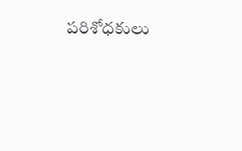పరిశోధకులు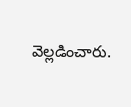వెల్లడించారు.